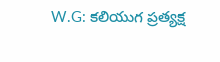W.G: కలియుగ ప్రత్యక్ష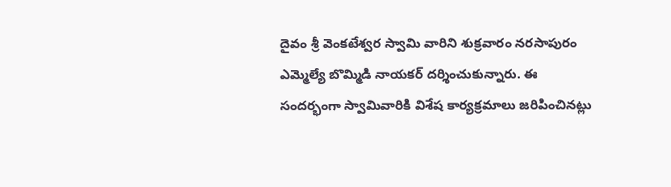దైవం శ్రీ వెంకటేశ్వర స్వామి వారిని శుక్రవారం నరసాపురం ఎమ్మెల్యే బొమ్మిడి నాయకర్ దర్శించుకున్నారు. ఈ సందర్భంగా స్వామివారికి విశేష కార్యక్రమాలు జరిపించినట్లు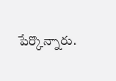పేర్కొన్నారు.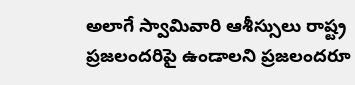అలాగే స్వామివారి ఆశీస్సులు రాష్ట్ర ప్రజలందరిపై ఉండాలని ప్రజలందరూ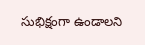సుభిక్షంగా ఉండాలని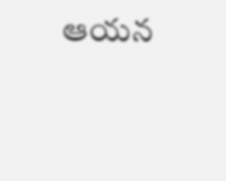ఆయన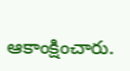ఆకాంక్షించారు.